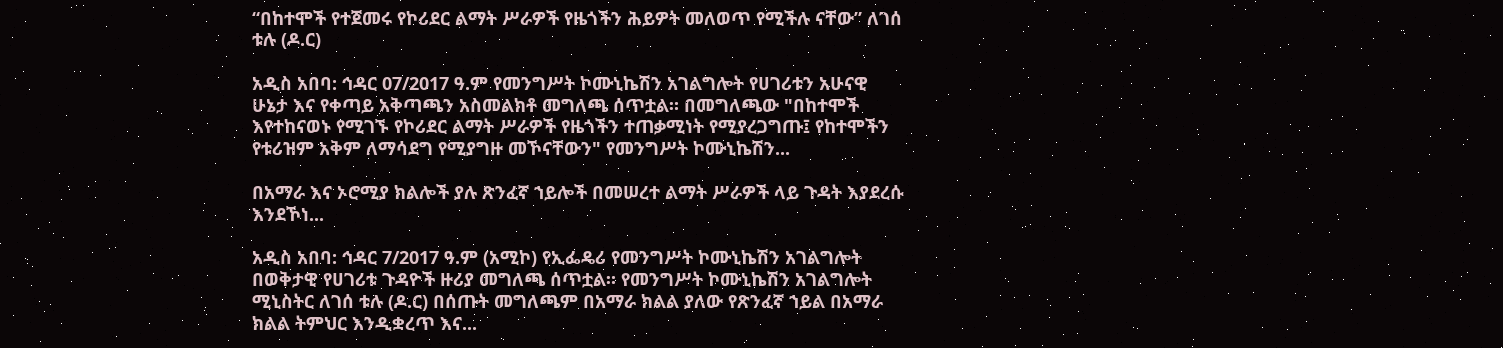“በከተሞች የተጀመሩ የኮሪደር ልማት ሥራዎች የዜጎችን ሕይዎት መለወጥ የሚችሉ ናቸው” ለገሰ ቱሉ (ዶ.ር)

አዲስ አበባ: ኅዳር 07/2017 ዓ.ም የመንግሥት ኮሙኒኬሽን አገልግሎት የሀገሪቱን አሁናዊ ሁኔታ እና የቀጣይ አቅጣጫን አስመልክቶ መግለጫ ሰጥቷል። በመግለጫው "በከተሞች እየተከናወኑ የሚገኙ የኮሪደር ልማት ሥራዎች የዜጎችን ተጠቃሚነት የሚያረጋግጡ፤ የከተሞችን የቱሪዝም አቅም ለማሳደግ የሚያግዙ መኾናቸውን" የመንግሥት ኮሙኒኬሽን...

በአማራ እና ኦሮሚያ ክልሎች ያሉ ጽንፈኛ ኀይሎች በመሠረተ ልማት ሥራዎች ላይ ጉዳት እያደረሱ እንደኾነ...

አዲስ አበባ: ኅዳር 7/2017 ዓ.ም (አሚኮ) የኢፌዴሪ የመንግሥት ኮሙኒኬሽን አገልግሎት በወቅታዊ የሀገሪቱ ጉዳዮች ዙሪያ መግለጫ ሰጥቷል። የመንግሥት ኮሙኒኬሽን አገልግሎት ሚኒስትር ለገሰ ቱሉ (ዶ.ር) በሰጡት መግለጫም በአማራ ክልል ያለው የጽንፈኛ ኀይል በአማራ ክልል ትምህር እንዲቋረጥ እና...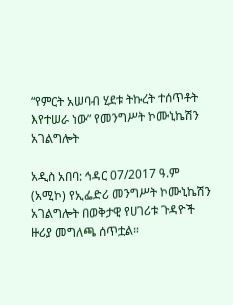“የምርት አሠባብ ሂደቱ ትኩረት ተሰጥቶት እየተሠራ ነው” የመንግሥት ኮሙኒኬሽን አገልግሎት

አዲስ አበባ: ኅዳር 07/2017 ዓ.ም (አሚኮ) የኢፌድሪ መንግሥት ኮሙኒኬሽን አገልግሎት በወቅታዊ የሀገሪቱ ጉዳዮች ዙሪያ መግለጫ ሰጥቷል።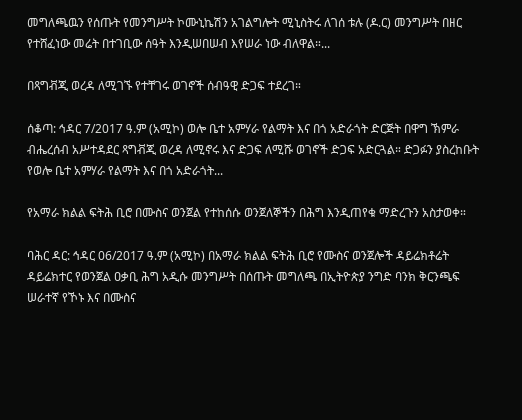መግለጫዉን የሰጡት የመንግሥት ኮሙኒኬሽን አገልግሎት ሚኒስትሩ ለገሰ ቱሉ (ዶ.ር) መንግሥት በዘር የተሸፈነው መሬት በተገቢው ሰዓት እንዲሠበሠብ እየሠራ ነው ብለዋል።...

በጻግቭጂ ወረዳ ለሚገኙ የተቸገሩ ወገኖች ሰብዓዊ ድጋፍ ተደረገ።

ሰቆጣ: ኅዳር 7/2017 ዓ.ም (አሚኮ) ወሎ ቤተ አምሃራ የልማት እና በጎ አድራጎት ድርጅት በዋግ ኽምራ ብሔረሰብ አሥተዳደር ጻግቭጂ ወረዳ ለሚኖሩ እና ድጋፍ ለሚሹ ወገኖች ድጋፍ አድርጓል። ድጋፉን ያስረከቡት የወሎ ቤተ አምሃራ የልማት እና በጎ አድራጎት...

የአማራ ክልል ፍትሕ ቢሮ በሙስና ወንጀል የተከሰሱ ወንጀለኞችን በሕግ እንዲጠየቁ ማድረጉን አስታወቀ።

ባሕር ዳር: ኅዳር 06/2017 ዓ.ም (አሚኮ) በአማራ ክልል ፍትሕ ቢሮ የሙስና ወንጀሎች ዳይሬክቶሬት ዳይሬክተር የወንጀል ዐቃቢ ሕግ አዲሱ መንግሥት በሰጡት መግለጫ በኢትዮጵያ ንግድ ባንክ ቅርንጫፍ ሠራተኛ የኾኑ እና በሙስና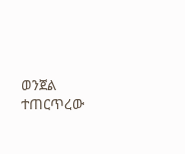ወንጀል ተጠርጥረው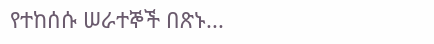የተከሰሱ ሠራተኞች በጽኑ...